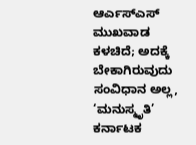ಆರ್ಎಸ್ಎಸ್ ಮುಖವಾಡ ಕಳಚಿದೆ; ಅದಕ್ಕೆ ಬೇಕಾಗಿರುವುದು ಸಂವಿಧಾನ ಅಲ್ಲ, ‘ಮನುಸ್ಮೃತಿ’ ಕರ್ನಾಟಕ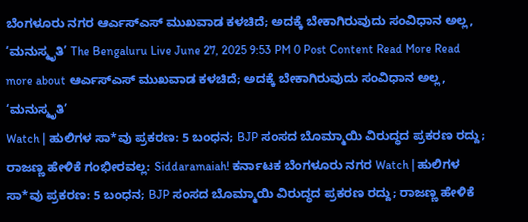ಬೆಂಗಳೂರು ನಗರ ಆರ್ಎಸ್ಎಸ್ ಮುಖವಾಡ ಕಳಚಿದೆ; ಅದಕ್ಕೆ ಬೇಕಾಗಿರುವುದು ಸಂವಿಧಾನ ಅಲ್ಲ, ‘ಮನುಸ್ಮೃತಿ’ The Bengaluru Live June 27, 2025 9:53 PM 0 Post Content Read More Read more about ಆರ್ಎಸ್ಎಸ್ ಮುಖವಾಡ ಕಳಚಿದೆ; ಅದಕ್ಕೆ ಬೇಕಾಗಿರುವುದು ಸಂವಿಧಾನ ಅಲ್ಲ, ‘ಮನುಸ್ಮೃತಿ’
Watch | ಹುಲಿಗಳ ಸಾ*ವು ಪ್ರಕರಣ: 5 ಬಂಧನ; BJP ಸಂಸದ ಬೊಮ್ಮಾಯಿ ವಿರುದ್ಧದ ಪ್ರಕರಣ ರದ್ದು; ರಾಜಣ್ಣ ಹೇಳಿಕೆ ಗಂಭೀರವಲ್ಲ: Siddaramaiah! ಕರ್ನಾಟಕ ಬೆಂಗಳೂರು ನಗರ Watch | ಹುಲಿಗಳ ಸಾ*ವು ಪ್ರಕರಣ: 5 ಬಂಧನ; BJP ಸಂಸದ ಬೊಮ್ಮಾಯಿ ವಿರುದ್ಧದ ಪ್ರಕರಣ ರದ್ದು; ರಾಜಣ್ಣ ಹೇಳಿಕೆ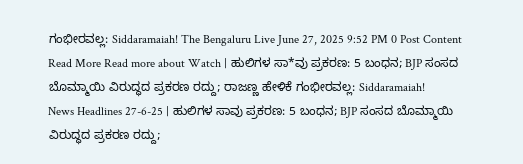ಗಂಭೀರವಲ್ಲ: Siddaramaiah! The Bengaluru Live June 27, 2025 9:52 PM 0 Post Content Read More Read more about Watch | ಹುಲಿಗಳ ಸಾ*ವು ಪ್ರಕರಣ: 5 ಬಂಧನ; BJP ಸಂಸದ ಬೊಮ್ಮಾಯಿ ವಿರುದ್ಧದ ಪ್ರಕರಣ ರದ್ದು; ರಾಜಣ್ಣ ಹೇಳಿಕೆ ಗಂಭೀರವಲ್ಲ: Siddaramaiah!
News Headlines 27-6-25 | ಹುಲಿಗಳ ಸಾವು ಪ್ರಕರಣ: 5 ಬಂಧನ; BJP ಸಂಸದ ಬೊಮ್ಮಾಯಿ ವಿರುದ್ಧದ ಪ್ರಕರಣ ರದ್ದು;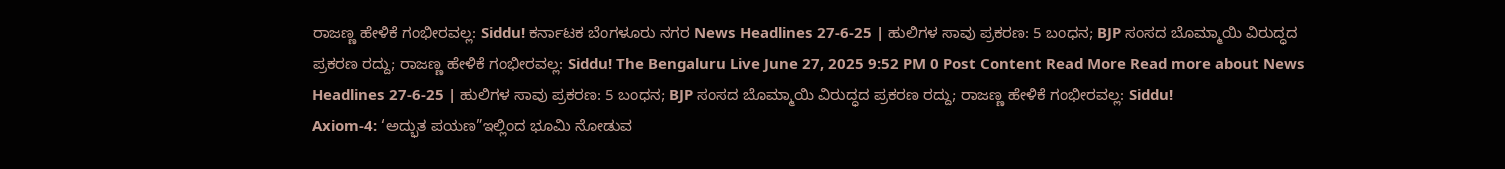ರಾಜಣ್ಣ ಹೇಳಿಕೆ ಗಂಭೀರವಲ್ಲ: Siddu! ಕರ್ನಾಟಕ ಬೆಂಗಳೂರು ನಗರ News Headlines 27-6-25 | ಹುಲಿಗಳ ಸಾವು ಪ್ರಕರಣ: 5 ಬಂಧನ; BJP ಸಂಸದ ಬೊಮ್ಮಾಯಿ ವಿರುದ್ಧದ ಪ್ರಕರಣ ರದ್ದು; ರಾಜಣ್ಣ ಹೇಳಿಕೆ ಗಂಭೀರವಲ್ಲ: Siddu! The Bengaluru Live June 27, 2025 9:52 PM 0 Post Content Read More Read more about News Headlines 27-6-25 | ಹುಲಿಗಳ ಸಾವು ಪ್ರಕರಣ: 5 ಬಂಧನ; BJP ಸಂಸದ ಬೊಮ್ಮಾಯಿ ವಿರುದ್ಧದ ಪ್ರಕರಣ ರದ್ದು; ರಾಜಣ್ಣ ಹೇಳಿಕೆ ಗಂಭೀರವಲ್ಲ: Siddu!
Axiom-4: ‘ಅದ್ಭುತ ಪಯಣ”ಇಲ್ಲಿಂದ ಭೂಮಿ ನೋಡುವ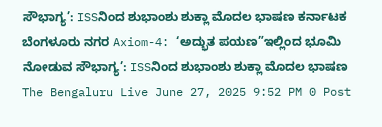ಸೌಭಾಗ್ಯ’: ISSನಿಂದ ಶುಭಾಂಶು ಶುಕ್ಲಾ ಮೊದಲ ಭಾಷಣ ಕರ್ನಾಟಕ ಬೆಂಗಳೂರು ನಗರ Axiom-4: ‘ಅದ್ಭುತ ಪಯಣ”ಇಲ್ಲಿಂದ ಭೂಮಿ ನೋಡುವ ಸೌಭಾಗ್ಯ’: ISSನಿಂದ ಶುಭಾಂಶು ಶುಕ್ಲಾ ಮೊದಲ ಭಾಷಣ The Bengaluru Live June 27, 2025 9:52 PM 0 Post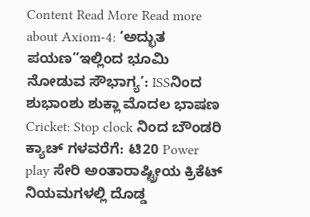Content Read More Read more about Axiom-4: ‘ಅದ್ಭುತ ಪಯಣ”ಇಲ್ಲಿಂದ ಭೂಮಿ ನೋಡುವ ಸೌಭಾಗ್ಯ’: ISSನಿಂದ ಶುಭಾಂಶು ಶುಕ್ಲಾ ಮೊದಲ ಭಾಷಣ
Cricket: Stop clock ನಿಂದ ಬೌಂಡರಿ ಕ್ಯಾಚ್ ಗಳವರೆಗೆ: ಟಿ20 Power play ಸೇರಿ ಅಂತಾರಾಷ್ಟ್ರೀಯ ಕ್ರಿಕೆಟ್ ನಿಯಮಗಳಲ್ಲಿ ದೊಡ್ಡ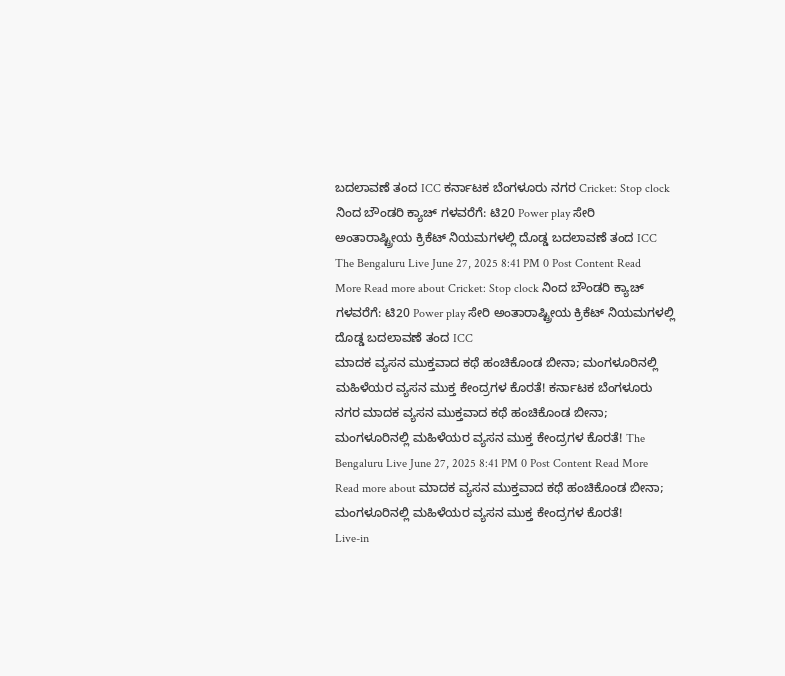ಬದಲಾವಣೆ ತಂದ ICC ಕರ್ನಾಟಕ ಬೆಂಗಳೂರು ನಗರ Cricket: Stop clock ನಿಂದ ಬೌಂಡರಿ ಕ್ಯಾಚ್ ಗಳವರೆಗೆ: ಟಿ20 Power play ಸೇರಿ ಅಂತಾರಾಷ್ಟ್ರೀಯ ಕ್ರಿಕೆಟ್ ನಿಯಮಗಳಲ್ಲಿ ದೊಡ್ಡ ಬದಲಾವಣೆ ತಂದ ICC The Bengaluru Live June 27, 2025 8:41 PM 0 Post Content Read More Read more about Cricket: Stop clock ನಿಂದ ಬೌಂಡರಿ ಕ್ಯಾಚ್ ಗಳವರೆಗೆ: ಟಿ20 Power play ಸೇರಿ ಅಂತಾರಾಷ್ಟ್ರೀಯ ಕ್ರಿಕೆಟ್ ನಿಯಮಗಳಲ್ಲಿ ದೊಡ್ಡ ಬದಲಾವಣೆ ತಂದ ICC
ಮಾದಕ ವ್ಯಸನ ಮುಕ್ತವಾದ ಕಥೆ ಹಂಚಿಕೊಂಡ ಬೀನಾ; ಮಂಗಳೂರಿನಲ್ಲಿ ಮಹಿಳೆಯರ ವ್ಯಸನ ಮುಕ್ತ ಕೇಂದ್ರಗಳ ಕೊರತೆ! ಕರ್ನಾಟಕ ಬೆಂಗಳೂರು ನಗರ ಮಾದಕ ವ್ಯಸನ ಮುಕ್ತವಾದ ಕಥೆ ಹಂಚಿಕೊಂಡ ಬೀನಾ; ಮಂಗಳೂರಿನಲ್ಲಿ ಮಹಿಳೆಯರ ವ್ಯಸನ ಮುಕ್ತ ಕೇಂದ್ರಗಳ ಕೊರತೆ! The Bengaluru Live June 27, 2025 8:41 PM 0 Post Content Read More Read more about ಮಾದಕ ವ್ಯಸನ ಮುಕ್ತವಾದ ಕಥೆ ಹಂಚಿಕೊಂಡ ಬೀನಾ; ಮಂಗಳೂರಿನಲ್ಲಿ ಮಹಿಳೆಯರ ವ್ಯಸನ ಮುಕ್ತ ಕೇಂದ್ರಗಳ ಕೊರತೆ!
Live-in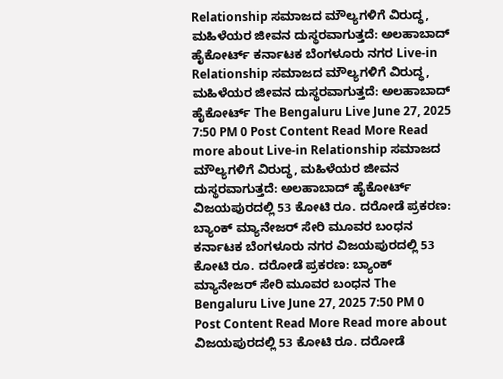Relationship ಸಮಾಜದ ಮೌಲ್ಯಗಳಿಗೆ ವಿರುದ್ಧ, ಮಹಿಳೆಯರ ಜೀವನ ದುಸ್ಥರವಾಗುತ್ತದೆ: ಅಲಹಾಬಾದ್ ಹೈಕೋರ್ಟ್ ಕರ್ನಾಟಕ ಬೆಂಗಳೂರು ನಗರ Live-in Relationship ಸಮಾಜದ ಮೌಲ್ಯಗಳಿಗೆ ವಿರುದ್ಧ, ಮಹಿಳೆಯರ ಜೀವನ ದುಸ್ಥರವಾಗುತ್ತದೆ: ಅಲಹಾಬಾದ್ ಹೈಕೋರ್ಟ್ The Bengaluru Live June 27, 2025 7:50 PM 0 Post Content Read More Read more about Live-in Relationship ಸಮಾಜದ ಮೌಲ್ಯಗಳಿಗೆ ವಿರುದ್ಧ, ಮಹಿಳೆಯರ ಜೀವನ ದುಸ್ಥರವಾಗುತ್ತದೆ: ಅಲಹಾಬಾದ್ ಹೈಕೋರ್ಟ್
ವಿಜಯಪುರದಲ್ಲಿ 53 ಕೋಟಿ ರೂ. ದರೋಡೆ ಪ್ರಕರಣ: ಬ್ಯಾಂಕ್ ಮ್ಯಾನೇಜರ್ ಸೇರಿ ಮೂವರ ಬಂಧನ ಕರ್ನಾಟಕ ಬೆಂಗಳೂರು ನಗರ ವಿಜಯಪುರದಲ್ಲಿ 53 ಕೋಟಿ ರೂ. ದರೋಡೆ ಪ್ರಕರಣ: ಬ್ಯಾಂಕ್ ಮ್ಯಾನೇಜರ್ ಸೇರಿ ಮೂವರ ಬಂಧನ The Bengaluru Live June 27, 2025 7:50 PM 0 Post Content Read More Read more about ವಿಜಯಪುರದಲ್ಲಿ 53 ಕೋಟಿ ರೂ. ದರೋಡೆ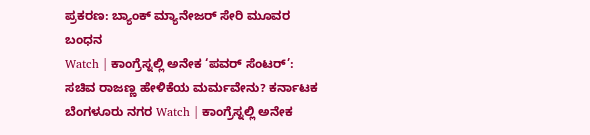ಪ್ರಕರಣ: ಬ್ಯಾಂಕ್ ಮ್ಯಾನೇಜರ್ ಸೇರಿ ಮೂವರ ಬಂಧನ
Watch | ಕಾಂಗ್ರೆಸ್ನಲ್ಲಿ ಅನೇಕ ‘ಪವರ್ ಸೆಂಟರ್’: ಸಚಿವ ರಾಜಣ್ಣ ಹೇಳಿಕೆಯ ಮರ್ಮವೇನು? ಕರ್ನಾಟಕ ಬೆಂಗಳೂರು ನಗರ Watch | ಕಾಂಗ್ರೆಸ್ನಲ್ಲಿ ಅನೇಕ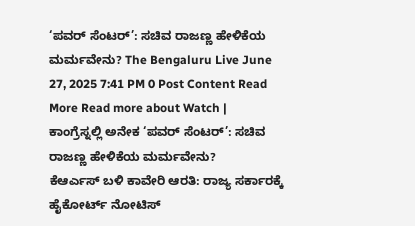‘ಪವರ್ ಸೆಂಟರ್’: ಸಚಿವ ರಾಜಣ್ಣ ಹೇಳಿಕೆಯ ಮರ್ಮವೇನು? The Bengaluru Live June 27, 2025 7:41 PM 0 Post Content Read More Read more about Watch | ಕಾಂಗ್ರೆಸ್ನಲ್ಲಿ ಅನೇಕ ‘ಪವರ್ ಸೆಂಟರ್’: ಸಚಿವ ರಾಜಣ್ಣ ಹೇಳಿಕೆಯ ಮರ್ಮವೇನು?
ಕೆಆರ್ಎಸ್ ಬಳಿ ಕಾವೇರಿ ಆರತಿ: ರಾಜ್ಯ ಸರ್ಕಾರಕ್ಕೆ ಹೈಕೋರ್ಟ್ ನೋಟಿಸ್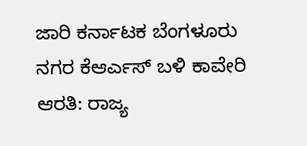ಜಾರಿ ಕರ್ನಾಟಕ ಬೆಂಗಳೂರು ನಗರ ಕೆಆರ್ಎಸ್ ಬಳಿ ಕಾವೇರಿ ಆರತಿ: ರಾಜ್ಯ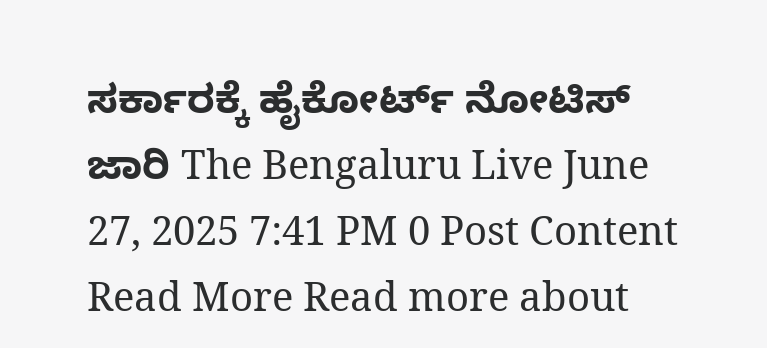ಸರ್ಕಾರಕ್ಕೆ ಹೈಕೋರ್ಟ್ ನೋಟಿಸ್ ಜಾರಿ The Bengaluru Live June 27, 2025 7:41 PM 0 Post Content Read More Read more about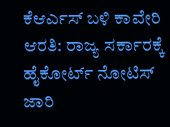ಕೆಆರ್ಎಸ್ ಬಳಿ ಕಾವೇರಿ ಆರತಿ: ರಾಜ್ಯ ಸರ್ಕಾರಕ್ಕೆ ಹೈಕೋರ್ಟ್ ನೋಟಿಸ್ ಜಾರಿ